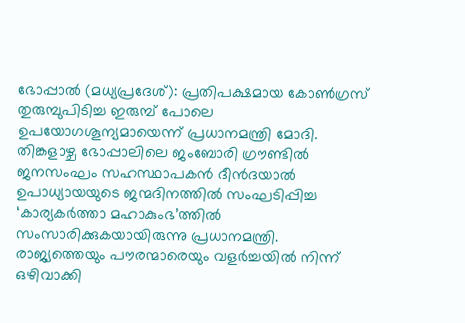ഭോപ്പാൽ (മധ്യപ്രദേശ്): പ്രതിപക്ഷമായ കോൺഗ്രസ് തുരുമ്പുപിടിച്ച ഇരുമ്പ് പോലെ ഉപയോഗശൂന്യമായെന്ന് പ്രധാനമന്ത്രി മോദി. തിങ്കളാഴ്ച ഭോപ്പാലിലെ ജംബോരി ഗ്രൗണ്ടിൽ ജനസംഘം സഹസ്ഥാപകൻ ദീൻദയാൽ ഉപാധ്യായയുടെ ജന്മദിനത്തിൽ സംഘടിപ്പിച്ച ‘കാര്യകർത്താ മഹാകുംഭ’ത്തിൽ സംസാരിക്കുകയായിരുന്നു പ്രധാനമന്ത്രി. രാജ്യത്തെയും പൗരന്മാരെയും വളർച്ചയിൽ നിന്ന് ഒഴിവാക്കി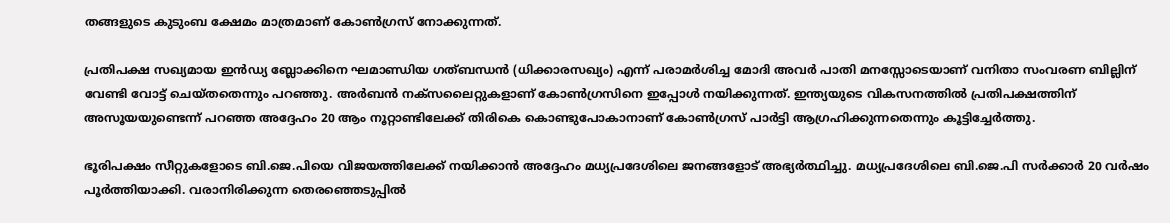തങ്ങളുടെ കുടുംബ ക്ഷേമം മാത്രമാണ് കോൺഗ്രസ് നോക്കുന്നത്.

പ്രതിപക്ഷ സഖ്യമായ ഇൻഡ്യ ബ്ലോക്കിനെ ഘമാണ്ഡിയ ഗത്ബന്ധൻ (ധിക്കാരസഖ്യം) എന്ന് പരാമർശിച്ച മോദി അവർ പാതി മനസ്സോടെയാണ് വനിതാ സംവരണ ബില്ലിന് വേണ്ടി വോട്ട് ചെയ്തതെന്നും പറഞ്ഞു. അർബൻ നക്‌സലൈറ്റുകളാണ് കോൺഗ്രസിനെ ഇപ്പോൾ നയിക്കുന്നത്. ഇന്ത്യയുടെ വികസനത്തിൽ പ്രതിപക്ഷത്തിന് അസൂയയുണ്ടെന്ന് പറഞ്ഞ അദ്ദേഹം 20 ആം നൂറ്റാണ്ടിലേക്ക് തിരികെ കൊണ്ടുപോകാനാണ് കോൺഗ്രസ് പാർട്ടി ആഗ്രഹിക്കുന്നതെന്നും കൂട്ടിച്ചേർത്തു.

ഭൂരിപക്ഷം സീറ്റുകളോടെ ബി.ജെ.പിയെ വിജയത്തിലേക്ക് നയിക്കാൻ അദ്ദേഹം മധ്യപ്രദേശിലെ ജനങ്ങളോട് അഭ്യർത്ഥിച്ചു. മധ്യപ്രദേശിലെ ബി.ജെ.പി സർക്കാർ 20 വർഷം പൂർത്തിയാക്കി. വരാനിരിക്കുന്ന തെരഞ്ഞെടുപ്പിൽ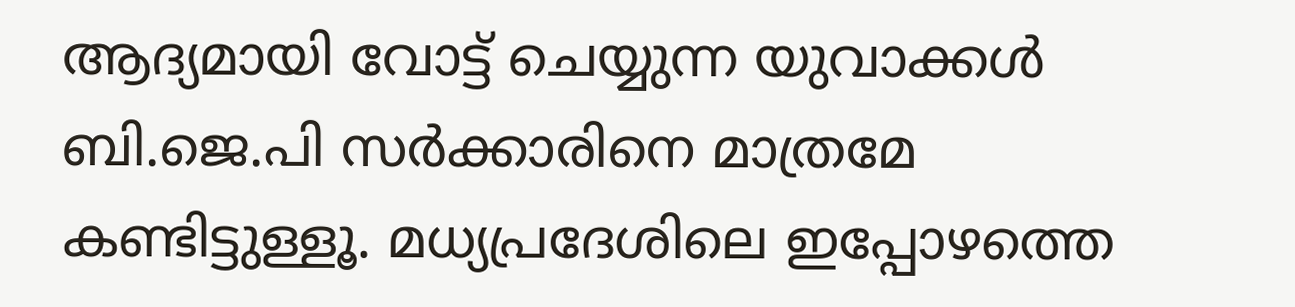ആദ്യമായി വോട്ട് ചെയ്യുന്ന യുവാക്കൾ ബി.ജെ.പി സർക്കാരിനെ മാത്രമേ കണ്ടിട്ടുള്ളൂ. മധ്യപ്രദേശിലെ ഇപ്പോഴത്തെ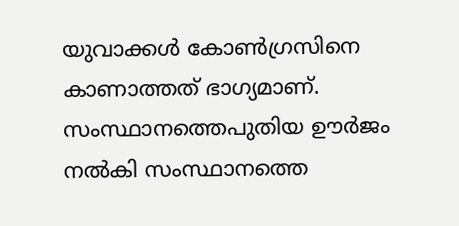യുവാക്കൾ കോൺഗ്രസിനെ കാണാത്തത് ഭാഗ്യമാണ്. സംസ്ഥാനത്തെപുതിയ ഊർജം നൽകി സംസ്ഥാനത്തെ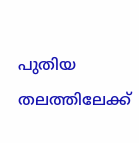പുതിയ തലത്തിലേക്ക്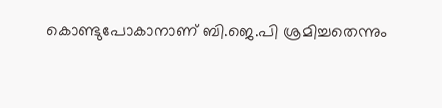കൊണ്ടുപോകാനാണ് ബി.ജെ.പി ശ്രമിച്ചതെന്നും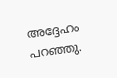അദ്ദേഹം പറഞ്ഞു.